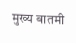मुख्य बातमी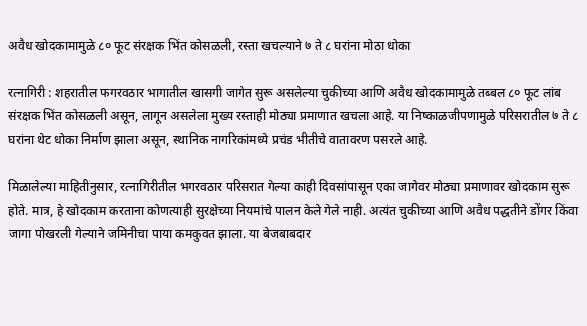अवैध खोदकामामुळे ८० फूट संरक्षक भिंत कोसळली, रस्ता खचल्याने ७ ते ८ घरांना मोठा धोका

रत्नागिरी : शहरातील फगरवठार भागातील खासगी जागेत सुरू असलेल्या चुकीच्या आणि अवैध खोदकामामुळे तब्बल ८० फूट लांब संरक्षक भिंत कोसळली असून, लागून असलेला मुख्य रस्ताही मोठ्या प्रमाणात खचला आहे. या निष्काळजीपणामुळे परिसरातील ७ ते ८ घरांना थेट धोका निर्माण झाला असून, स्थानिक नागरिकांमध्ये प्रचंड भीतीचे वातावरण पसरले आहे.

मिळालेल्या माहितीनुसार, रत्नागिरीतील भगरवठार परिसरात गेल्या काही दिवसांपासून एका जागेवर मोठ्या प्रमाणावर खोदकाम सुरू होते. मात्र, हे खोदकाम करताना कोणत्याही सुरक्षेच्या नियमांचे पालन केले गेले नाही. अत्यंत चुकीच्या आणि अवैध पद्धतीने डोंगर किंवा जागा पोखरली गेल्याने जमिनीचा पाया कमकुवत झाला. या बेजबाबदार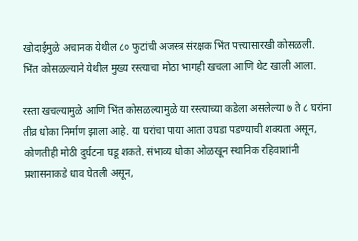खोदाईमुळे अचानक येथील ८० फुटांची अजस्त्र संरक्षक भिंत पत्त्यासारखी कोसळली. भिंत कोसळल्याने येथील मुख्य रस्त्याचा मोठा भागही खचला आणि थेट खाली आला.

रस्ता खचल्यामुळे आणि भिंत कोसळल्यामुळे या रस्त्याच्या कडेला असलेल्या ७ ते ८ घरांना तीव्र धोका निर्माण झाला आहे. या घरांचा पाया आता उघडा पडण्याची शक्यता असून, कोणतीही मोठी दुर्घटना घडू शकते. संभाव्य धोका ओळखून स्थानिक रहिवाशांनी प्रशासनाकडे धाव घेतली असून,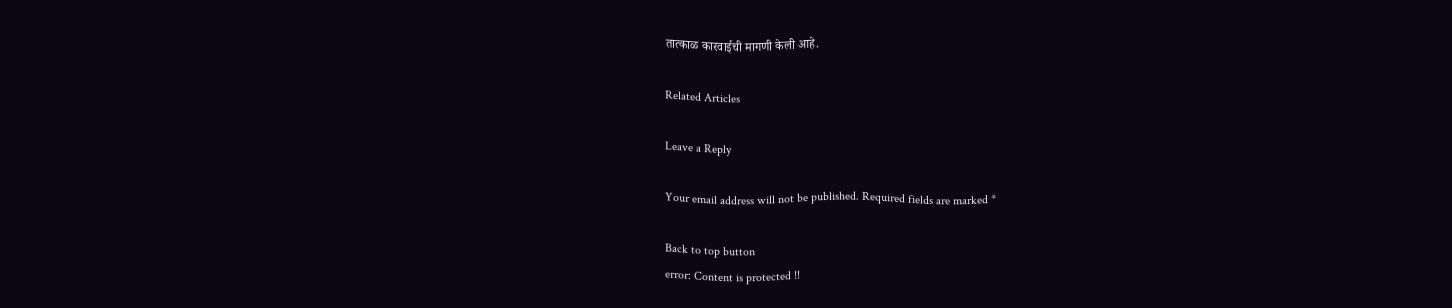तात्काळ कारवाईची मागणी केली आहे.

Related Articles

Leave a Reply

Your email address will not be published. Required fields are marked *

Back to top button
error: Content is protected !!